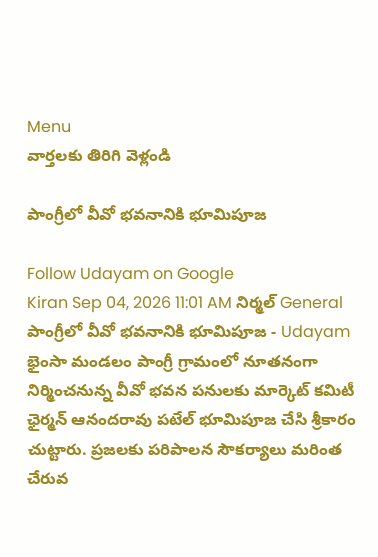Menu
వార్తలకు తిరిగి వెళ్లండి

పాంగ్రీలో వీవో భవనానికి భూమిపూజ

Follow Udayam on Google
Kiran Sep 04, 2026 11:01 AM నిర్మల్ General
పాంగ్రీలో వీవో భవనానికి భూమిపూజ - Udayam
భైంసా మండలం పాంగ్రీ గ్రామంలో నూతనంగా నిర్మించనున్న వీవో భవన పనులకు మార్కెట్‌ కమిటీ ఛైర్మన్‌ ఆనందరావు పటేల్‌ భూమిపూజ చేసి శ్రీకారం చుట్టారు. ప్రజలకు పరిపాలన సౌకర్యాలు మరింత చేరువ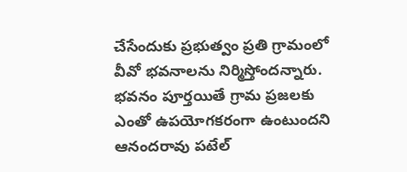చేసేందుకు ప్రభుత్వం ప్రతి గ్రామంలో వీవో భవనాలను నిర్మిస్తోందన్నారు. భవనం పూర్తయితే గ్రామ ప్రజలకు ఎంతో ఉపయోగకరంగా ఉంటుందని ఆనందరావు పటేల్‌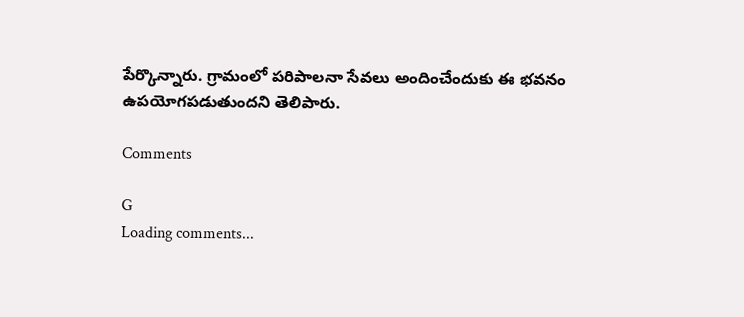పేర్కొన్నారు. గ్రామంలో పరిపాలనా సేవలు అందించేందుకు ఈ భవనం ఉపయోగపడుతుందని తెలిపారు.

Comments

G
Loading comments...